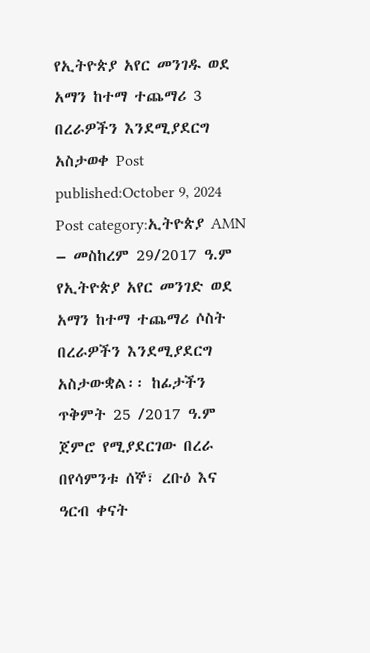የኢትዮጵያ አየር መንገዱ ወደ አማን ከተማ ተጨማሪ 3 በረራዎችን እንደሚያደርግ አስታወቀ Post published:October 9, 2024 Post category:ኢትዮጵያ AMN – መስከረም 29/2017 ዓ.ም የኢትዮጵያ አየር መንገድ ወደ አማን ከተማ ተጨማሪ ሶስት በረራዎችን እንደሚያደርግ አስታውቋል፡፡ ከፊታችን ጥቅምት 25 /2017 ዓ.ም ጀምሮ የሚያደርገው በረራ በየሳምንቱ ሰኞ፣ ረቡዕ እና ዓርብ ቀናት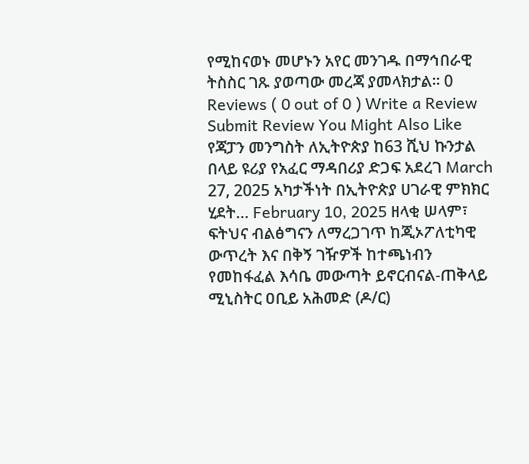የሚከናወኑ መሆኑን አየር መንገዱ በማኅበራዊ ትስስር ገጹ ያወጣው መረጃ ያመላክታል፡፡ 0 Reviews ( 0 out of 0 ) Write a Review Submit Review You Might Also Like የጃፓን መንግስት ለኢትዮጵያ ከ63 ሺህ ኩንታል በላይ ዩሪያ የአፈር ማዳበሪያ ድጋፍ አደረገ March 27, 2025 አካታችነት በኢትዮጵያ ሀገራዊ ምክክር ሂደት… February 10, 2025 ዘላቂ ሠላም፣ ፍትህና ብልፅግናን ለማረጋገጥ ከጂኦፖለቲካዊ ውጥረት እና በቅኝ ገዥዎች ከተጫነብን የመከፋፈል እሳቤ መውጣት ይኖርብናል-ጠቅላይ ሚኒስትር ዐቢይ አሕመድ (ዶ/ር)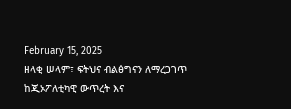February 15, 2025
ዘላቂ ሠላም፣ ፍትህና ብልፅግናን ለማረጋገጥ ከጂኦፖለቲካዊ ውጥረት እና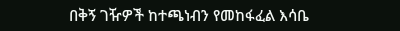በቅኝ ገዥዎች ከተጫነብን የመከፋፈል እሳቤ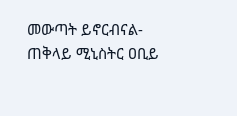መውጣት ይኖርብናል-ጠቅላይ ሚኒስትር ዐቢይ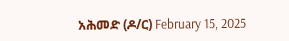አሕመድ (ዶ/ር) February 15, 2025